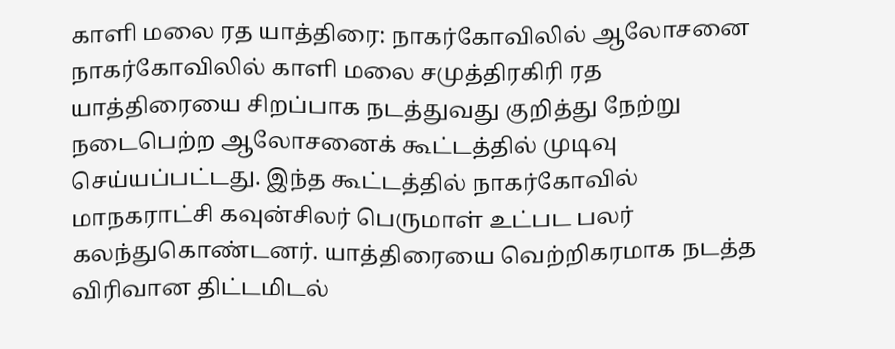காளி மலை ரத யாத்திரை: நாகர்கோவிலில் ஆலோசனை
நாகர்கோவிலில் காளி மலை சமுத்திரகிரி ரத யாத்திரையை சிறப்பாக நடத்துவது குறித்து நேற்று நடைபெற்ற ஆலோசனைக் கூட்டத்தில் முடிவு செய்யப்பட்டது. இந்த கூட்டத்தில் நாகர்கோவில் மாநகராட்சி கவுன்சிலர் பெருமாள் உட்பட பலர் கலந்துகொண்டனர். யாத்திரையை வெற்றிகரமாக நடத்த விரிவான திட்டமிடல்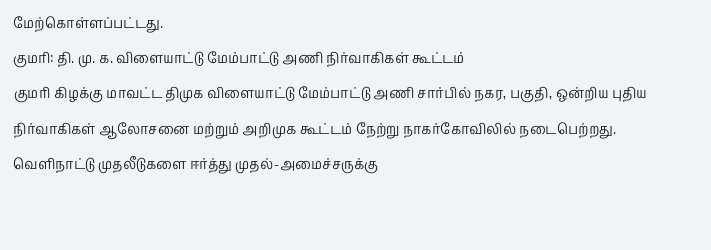மேற்கொள்ளப்பட்டது.
குமரி: தி. மு. க. விளையாட்டு மேம்பாட்டு அணி நிர்வாகிகள் கூட்டம்
குமரி கிழக்கு மாவட்ட திமுக விளையாட்டு மேம்பாட்டு அணி சார்பில் நகர, பகுதி, ஒன்றிய புதிய நிர்வாகிகள் ஆலோசனை மற்றும் அறிமுக கூட்டம் நேற்று நாகர்கோவிலில் நடைபெற்றது. வெளிநாட்டு முதலீடுகளை ஈர்த்து முதல்-அமைச்சருக்கு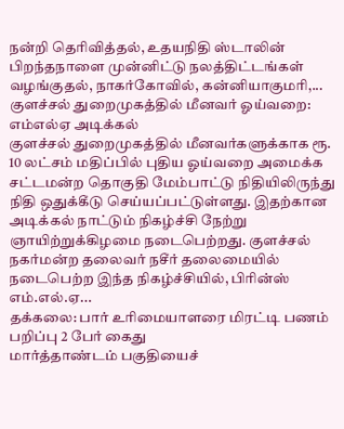நன்றி தெரிவித்தல், உதயநிதி ஸ்டாலின் பிறந்தநாளை முன்னிட்டு நலத்திட்டங்கள் வழங்குதல், நாகர்கோவில், கன்னியாகுமரி,...
குளச்சல் துறைமுகத்தில் மீனவர் ஓய்வறை: எம்எல்ஏ அடிக்கல்
குளச்சல் துறைமுகத்தில் மீனவர்களுக்காக ரூ. 10 லட்சம் மதிப்பில் புதிய ஓய்வறை அமைக்க சட்டமன்ற தொகுதி மேம்பாட்டு நிதியிலிருந்து நிதி ஒதுக்கீடு செய்யப்பட்டுள்ளது. இதற்கான அடிக்கல் நாட்டும் நிகழ்ச்சி நேற்று ஞாயிற்றுக்கிழமை நடைபெற்றது. குளச்சல் நகர்மன்ற தலைவர் நசீர் தலைமையில் நடைபெற்ற இந்த நிகழ்ச்சியில், பிரின்ஸ் எம்.எல்.ஏ...
தக்கலை: பார் உரிமையாளரை மிரட்டி பணம் பறிப்பு 2 பேர் கைது
மார்த்தாண்டம் பகுதியைச்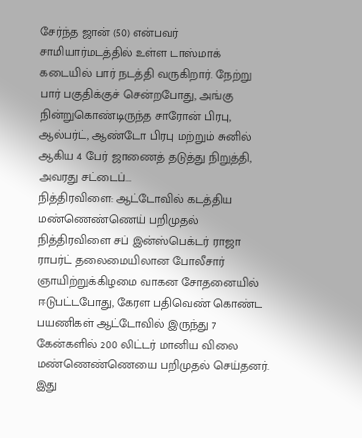சேர்ந்த ஜான் (50) என்பவர் சாமியார்மடத்தில் உள்ள டாஸ்மாக் கடையில் பார் நடத்தி வருகிறார். நேற்று பார் பகுதிக்குச் சென்றபோது, அங்கு நின்றுகொண்டிருந்த சாரோன் பிரபு, ஆல்பர்ட், ஆண்டோ பிரபு மற்றும் சுனில் ஆகிய 4 பேர் ஜாணைத் தடுத்து நிறுத்தி, அவரது சட்டைப்...
நித்திரவிளை: ஆட்டோவில் கடத்திய மண்ணெண்ணெய் பறிமுதல்
நித்திரவிளை சப் இன்ஸ்பெக்டர் ராஜா ராபர்ட் தலைமையிலான போலீசார் ஞாயிற்றுக்கிழமை வாகன சோதனையில் ஈடுபட்டபோது, கேரள பதிவெண் கொண்ட பயணிகள் ஆட்டோவில் இருந்து 7 கேன்களில் 200 லிட்டர் மானிய விலை மண்ணெண்ணெயை பறிமுதல் செய்தனர். இது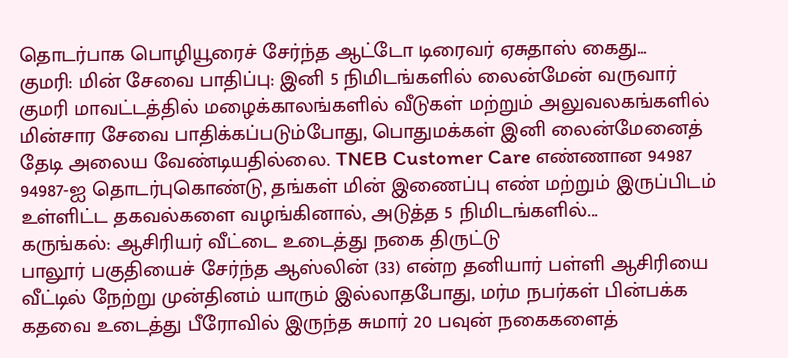தொடர்பாக பொழியூரைச் சேர்ந்த ஆட்டோ டிரைவர் ஏசுதாஸ் கைது...
குமரி: மின் சேவை பாதிப்பு: இனி 5 நிமிடங்களில் லைன்மேன் வருவார்
குமரி மாவட்டத்தில் மழைக்காலங்களில் வீடுகள் மற்றும் அலுவலகங்களில் மின்சார சேவை பாதிக்கப்படும்போது, பொதுமக்கள் இனி லைன்மேனைத் தேடி அலைய வேண்டியதில்லை. TNEB Customer Care எண்ணான 94987 94987-ஐ தொடர்புகொண்டு, தங்கள் மின் இணைப்பு எண் மற்றும் இருப்பிடம் உள்ளிட்ட தகவல்களை வழங்கினால், அடுத்த 5 நிமிடங்களில்...
கருங்கல்: ஆசிரியர் வீட்டை உடைத்து நகை திருட்டு
பாலூர் பகுதியைச் சேர்ந்த ஆஸ்லின் (33) என்ற தனியார் பள்ளி ஆசிரியை வீட்டில் நேற்று முன்தினம் யாரும் இல்லாதபோது, மர்ம நபர்கள் பின்பக்க கதவை உடைத்து பீரோவில் இருந்த சுமார் 20 பவுன் நகைகளைத்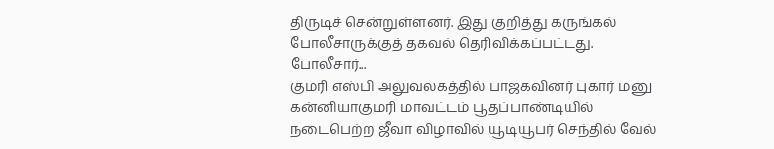திருடிச் சென்றுள்ளனர். இது குறித்து கருங்கல் போலீசாருக்குத் தகவல் தெரிவிக்கப்பட்டது. போலீசார்...
குமரி எஸ்பி அலுவலகத்தில் பாஜகவினர் புகார் மனு
கன்னியாகுமரி மாவட்டம் பூதப்பாண்டியில் நடைபெற்ற ஜீவா விழாவில் யூடியூபர் செந்தில் வேல்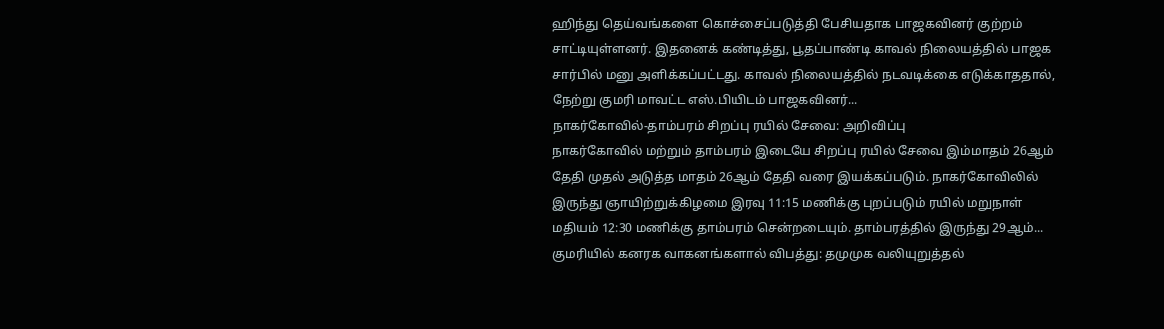ஹிந்து தெய்வங்களை கொச்சைப்படுத்தி பேசியதாக பாஜகவினர் குற்றம் சாட்டியுள்ளனர். இதனைக் கண்டித்து, பூதப்பாண்டி காவல் நிலையத்தில் பாஜக சார்பில் மனு அளிக்கப்பட்டது. காவல் நிலையத்தில் நடவடிக்கை எடுக்காததால், நேற்று குமரி மாவட்ட எஸ்.பியிடம் பாஜகவினர்...
நாகர்கோவில்-தாம்பரம் சிறப்பு ரயில் சேவை: அறிவிப்பு
நாகர்கோவில் மற்றும் தாம்பரம் இடையே சிறப்பு ரயில் சேவை இம்மாதம் 26ஆம் தேதி முதல் அடுத்த மாதம் 26ஆம் தேதி வரை இயக்கப்படும். நாகர்கோவிலில் இருந்து ஞாயிற்றுக்கிழமை இரவு 11:15 மணிக்கு புறப்படும் ரயில் மறுநாள் மதியம் 12:30 மணிக்கு தாம்பரம் சென்றடையும். தாம்பரத்தில் இருந்து 29ஆம்...
குமரியில் கனரக வாகனங்களால் விபத்து: தமுமுக வலியுறுத்தல்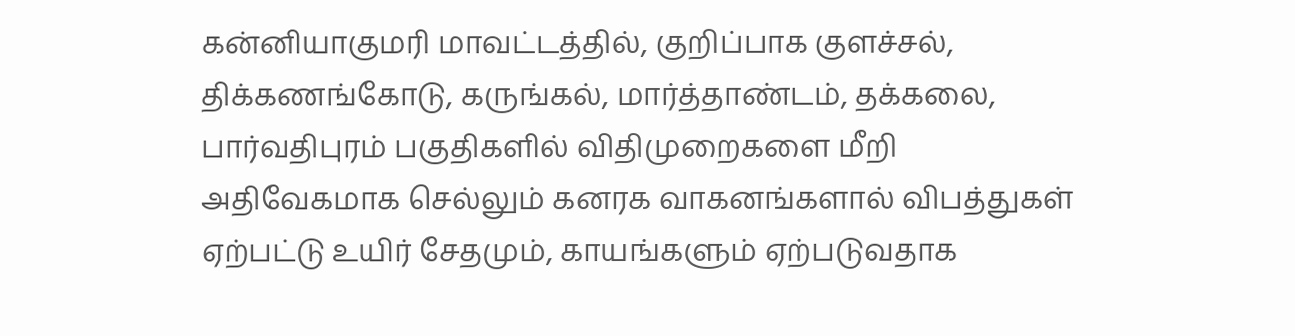கன்னியாகுமரி மாவட்டத்தில், குறிப்பாக குளச்சல், திக்கணங்கோடு, கருங்கல், மார்த்தாண்டம், தக்கலை, பார்வதிபுரம் பகுதிகளில் விதிமுறைகளை மீறி அதிவேகமாக செல்லும் கனரக வாகனங்களால் விபத்துகள் ஏற்பட்டு உயிர் சேதமும், காயங்களும் ஏற்படுவதாக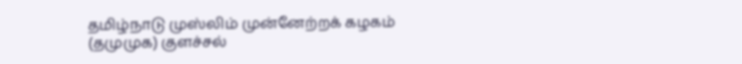தமிழ்நாடு முஸ்லிம் முன்னேற்றக் கழகம் (தமுமுக) குளச்சல்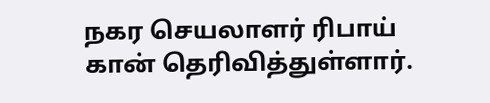நகர செயலாளர் ரிபாய் கான் தெரிவித்துள்ளார்.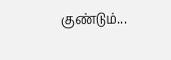குண்டும்...